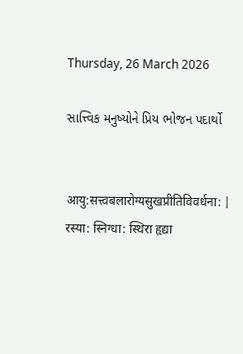Thursday, 26 March 2026

સાત્ત્વિક મનુષ્યોને પ્રિય ભોજન પદાર્થો


आयु:सत्त्वबलारोग्यसुखप्रीतिविवर्धना: |
रस्या: स्निग्धा: स्थिरा हृद्या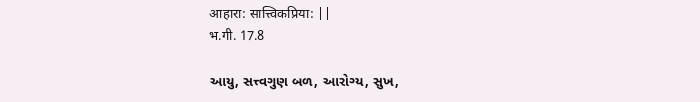आहारा: सात्त्विकप्रिया: ||
भ.गी. 17.8

આયુ, સત્ત્વગુણ બળ, આરોગ્ય, સુખ,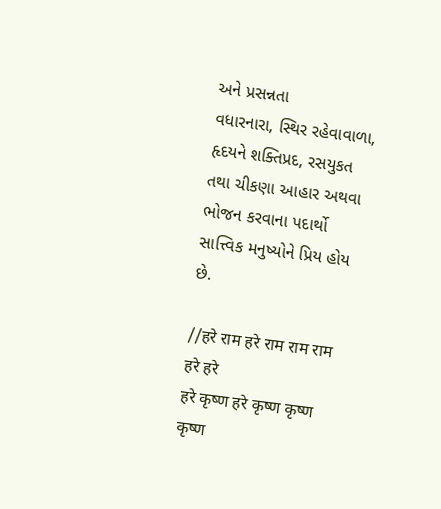અને પ્રસન્નતા
વધારનારા, સ્થિર રહેવાવાળા, હૃદયને શક્તિપ્રદ, રસયુકત
તથા ચીકણા આહાર અથવા ભોજન કરવાના પદાર્થો
સાત્ત્વિક મનુષ્યોને પ્રિય હોય છે.

//हरे राम हरे राम राम राम हरे हरे
हरे कृष्ण हरे कृष्ण कृष्ण कृष्ण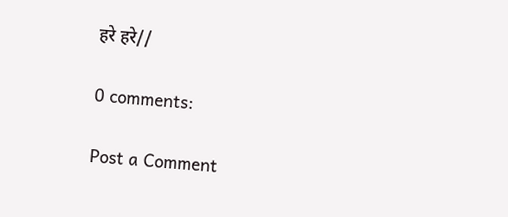हरे हरे//

0 comments:

Post a Comment